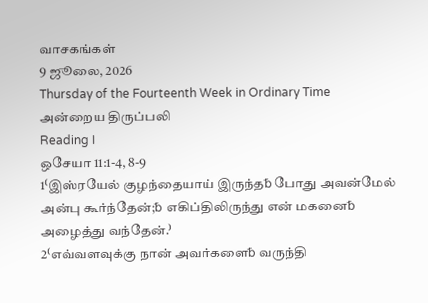வாசகங்கள்
9 ஜூலை, 2026
Thursday of the Fourteenth Week in Ordinary Time
அன்றைய திருப்பலி
Reading I
ஒசேயா 11:1-4, 8-9
1⁽இஸ்ரயேல் குழந்தையாய் இருந்த␢ போது அவன்மேல் அன்பு கூர்ந்தேன்;␢ எகிப்திலிருந்து என் மகனை␢ அழைத்து வந்தேன்.⁾
2⁽எவ்வளவுக்கு நான் அவர்களை␢ வருந்தி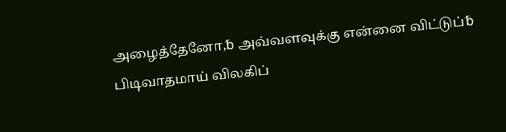அழைத்தேனோ,␢ அவ்வளவுக்கு என்னை விட்டுப்␢ பிடிவாதமாய் விலகிப்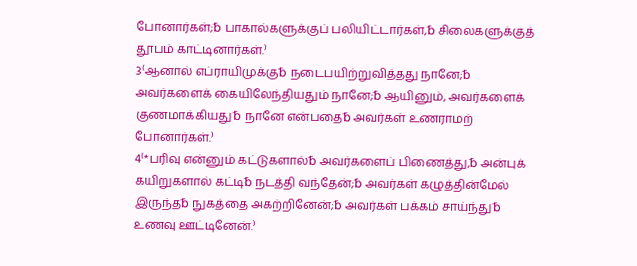போனார்கள்;␢ பாகால்களுக்குப் பலியிட்டார்கள்,␢ சிலைகளுக்குத் தூபம் காட்டினார்கள்.⁾
3⁽ஆனால் எப்ராயிமுக்கு␢ நடைபயிற்றுவித்தது நானே;␢ அவர்களைக் கையிலேந்தியதும் நானே;␢ ஆயினும், அவர்களைக் குணமாக்கியது␢ நானே என்பதை␢ அவர்கள் உணராமற் போனார்கள்.⁾
4⁽*பரிவு என்னும் கட்டுகளால்␢ அவர்களைப் பிணைத்து,␢ அன்புக் கயிறுகளால் கட்டி␢ நடத்தி வந்தேன்;␢ அவர்கள் கழுத்தின்மேல் இருந்த␢ நுகத்தை அகற்றினேன்;␢ அவர்கள் பக்கம் சாய்ந்து␢ உணவு ஊட்டினேன்.⁾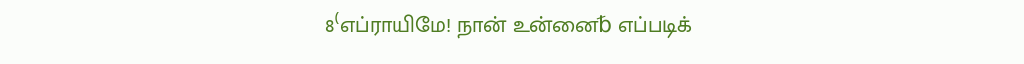8⁽எப்ராயிமே! நான் உன்னை␢ எப்படிக்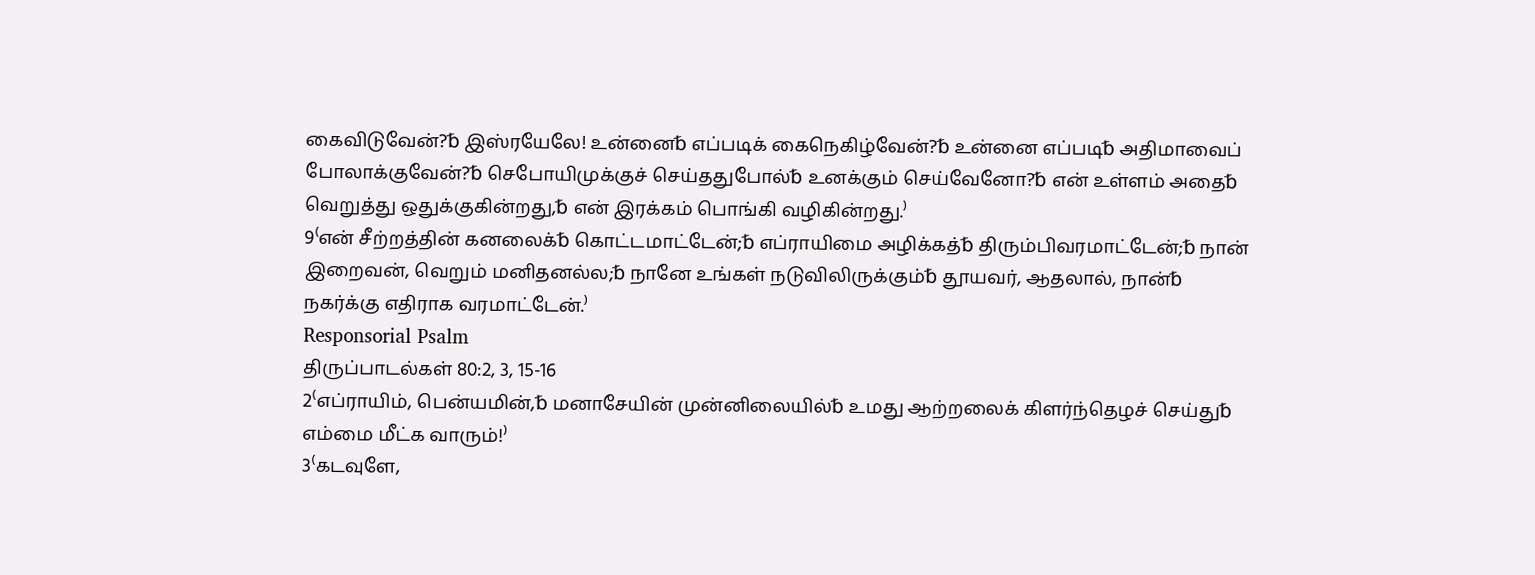கைவிடுவேன்?␢ இஸ்ரயேலே! உன்னை␢ எப்படிக் கைநெகிழ்வேன்?␢ உன்னை எப்படி␢ அதிமாவைப் போலாக்குவேன்?␢ செபோயிமுக்குச் செய்ததுபோல்␢ உனக்கும் செய்வேனோ?␢ என் உள்ளம் அதை␢ வெறுத்து ஒதுக்குகின்றது,␢ என் இரக்கம் பொங்கி வழிகின்றது.⁾
9⁽என் சீற்றத்தின் கனலைக்␢ கொட்டமாட்டேன்;␢ எப்ராயிமை அழிக்கத்␢ திரும்பிவரமாட்டேன்;␢ நான் இறைவன், வெறும் மனிதனல்ல;␢ நானே உங்கள் நடுவிலிருக்கும்␢ தூயவர், ஆதலால், நான்␢ நகர்க்கு எதிராக வரமாட்டேன்.⁾
Responsorial Psalm
திருப்பாடல்கள் 80:2, 3, 15-16
2⁽எப்ராயிம், பென்யமின்,␢ மனாசேயின் முன்னிலையில்␢ உமது ஆற்றலைக் கிளர்ந்தெழச் செய்து␢ எம்மை மீட்க வாரும்!⁾
3⁽கடவுளே,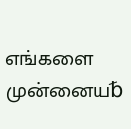எங்களை முன்னைய␢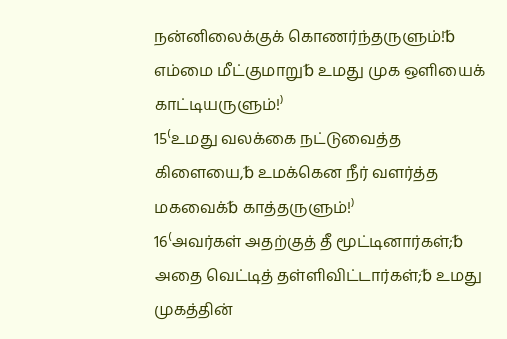நன்னிலைக்குக் கொணர்ந்தருளும்!␢ எம்மை மீட்குமாறு␢ உமது முக ஒளியைக் காட்டியருளும்!⁾
15⁽உமது வலக்கை நட்டுவைத்த கிளையை,␢ உமக்கென நீர் வளர்த்த மகவைக்␢ காத்தருளும்!⁾
16⁽அவர்கள் அதற்குத் தீ மூட்டினார்கள்;␢ அதை வெட்டித் தள்ளிவிட்டார்கள்;␢ உமது முகத்தின்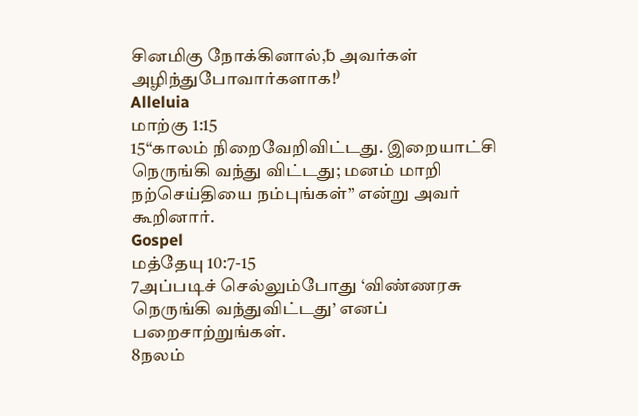சினமிகு நோக்கினால்,␢ அவர்கள் அழிந்துபோவார்களாக!⁾
Alleluia
மாற்கு 1:15
15“காலம் நிறைவேறிவிட்டது. இறையாட்சி நெருங்கி வந்து விட்டது; மனம் மாறி நற்செய்தியை நம்புங்கள்” என்று அவர் கூறினார்.
Gospel
மத்தேயு 10:7-15
7அப்படிச் செல்லும்போது ‘விண்ணரசு நெருங்கி வந்துவிட்டது’ எனப் பறைசாற்றுங்கள்.
8நலம்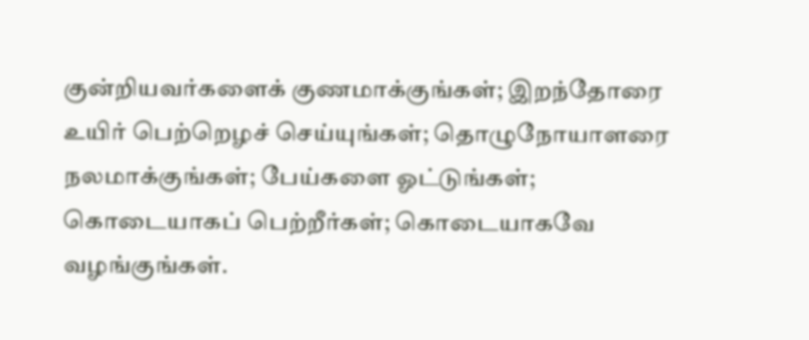குன்றியவர்களைக் குணமாக்குங்கள்; இறந்தோரை உயிர் பெற்றெழச் செய்யுங்கள்; தொழுநோயாளரை நலமாக்குங்கள்; பேய்களை ஓட்டுங்கள்; கொடையாகப் பெற்றீர்கள்; கொடையாகவே வழங்குங்கள்.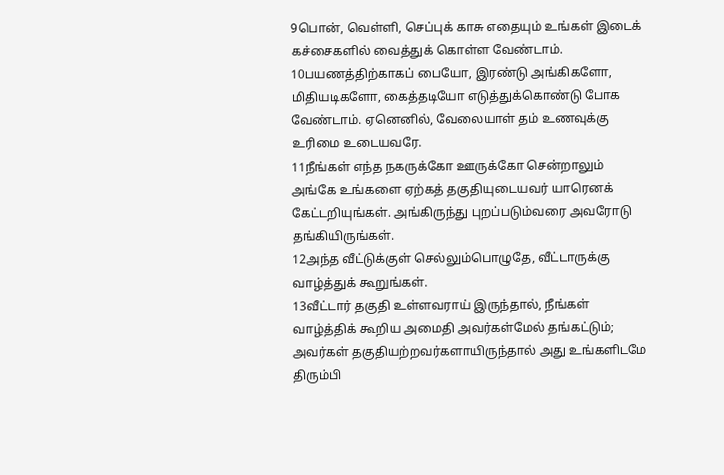9பொன், வெள்ளி, செப்புக் காசு எதையும் உங்கள் இடைக் கச்சைகளில் வைத்துக் கொள்ள வேண்டாம்.
10பயணத்திற்காகப் பையோ, இரண்டு அங்கிகளோ, மிதியடிகளோ, கைத்தடியோ எடுத்துக்கொண்டு போக வேண்டாம். ஏனெனில், வேலையாள் தம் உணவுக்கு உரிமை உடையவரே.
11நீங்கள் எந்த நகருக்கோ ஊருக்கோ சென்றாலும் அங்கே உங்களை ஏற்கத் தகுதியுடையவர் யாரெனக் கேட்டறியுங்கள். அங்கிருந்து புறப்படும்வரை அவரோடு தங்கியிருங்கள்.
12அந்த வீட்டுக்குள் செல்லும்பொழுதே, வீட்டாருக்கு வாழ்த்துக் கூறுங்கள்.
13வீட்டார் தகுதி உள்ளவராய் இருந்தால், நீங்கள் வாழ்த்திக் கூறிய அமைதி அவர்கள்மேல் தங்கட்டும்; அவர்கள் தகுதியற்றவர்களாயிருந்தால் அது உங்களிடமே திரும்பி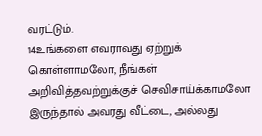வரட்டும்.
14உங்களை எவராவது ஏற்றுக் கொள்ளாமலோ, நீங்கள் அறிவித்தவற்றுக்குச் செவிசாய்க்காமலோ இருந்தால் அவரது வீட்டை, அல்லது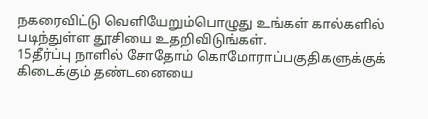நகரைவிட்டு வெளியேறும்பொழுது உங்கள் கால்களில் படிந்துள்ள தூசியை உதறிவிடுங்கள்.
15தீர்ப்பு நாளில் சோதோம் கொமோராப்பகுதிகளுக்குக் கிடைக்கும் தண்டனையை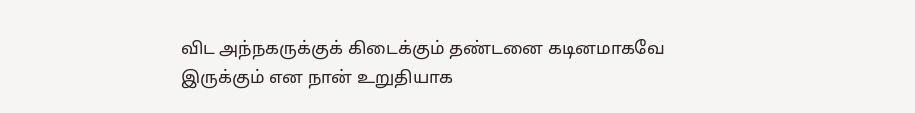விட அந்நகருக்குக் கிடைக்கும் தண்டனை கடினமாகவே இருக்கும் என நான் உறுதியாக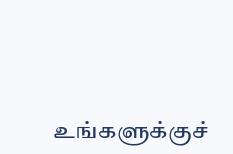உங்களுக்குச்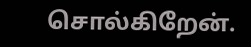சொல்கிறேன்.